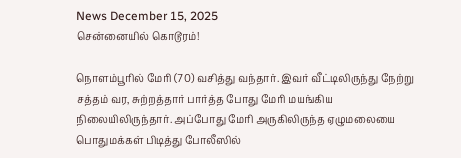News December 15, 2025
சென்னையில் கொடூரம்!

நொளம்பூரில் மேரி (70) வசித்து வந்தார். இவர் வீட்டிலிருந்து நேற்று சத்தம் வர, சுற்றத்தார் பார்த்த போது மேரி மயங்கிய நிலையிலிருந்தார். அப்போது மேரி அருகிலிருந்த ஏழுமலையை பொதுமக்கள் பிடித்து போலீஸில்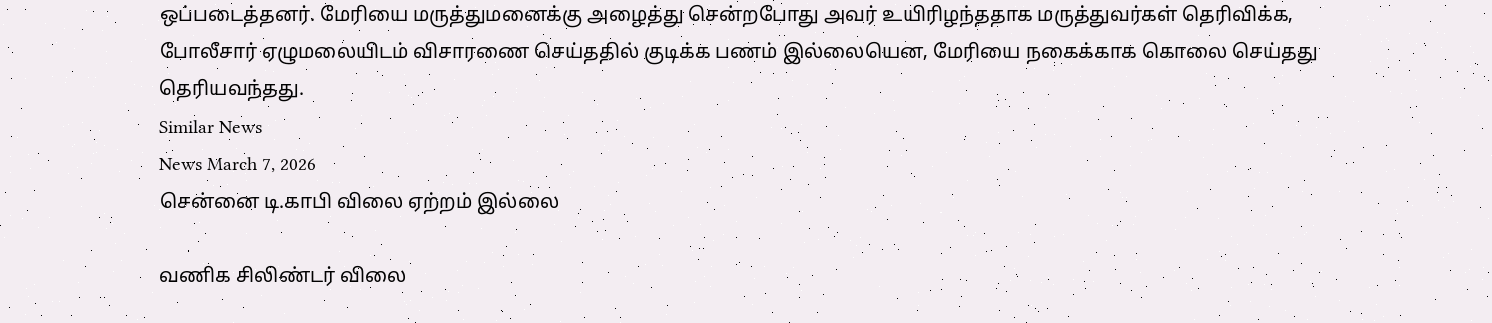ஒப்படைத்தனர். மேரியை மருத்துமனைக்கு அழைத்து சென்றபோது அவர் உயிரிழந்ததாக மருத்துவர்கள் தெரிவிக்க, போலீசார் ஏழுமலையிடம் விசாரணை செய்ததில் குடிக்க பணம் இல்லையென, மேரியை நகைக்காக கொலை செய்தது தெரியவந்தது.
Similar News
News March 7, 2026
சென்னை டி.காபி விலை ஏற்றம் இல்லை

வணிக சிலிண்டர் விலை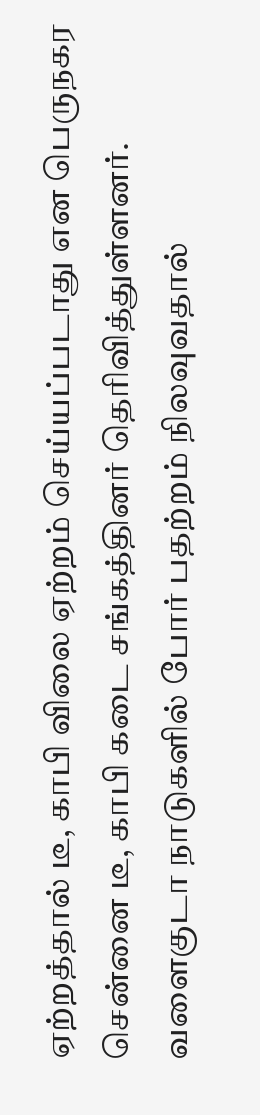ஏற்றத்தால் டீ, காபி விலை ஏற்றம் செய்யப்படாது என பெருநகர சென்னை டீ, காபி கடை சங்கத்தினர் தெரிவித்துள்ளனர். வளைகுடா நாடுகளில் போர் பதற்றம் நிலவுவதால்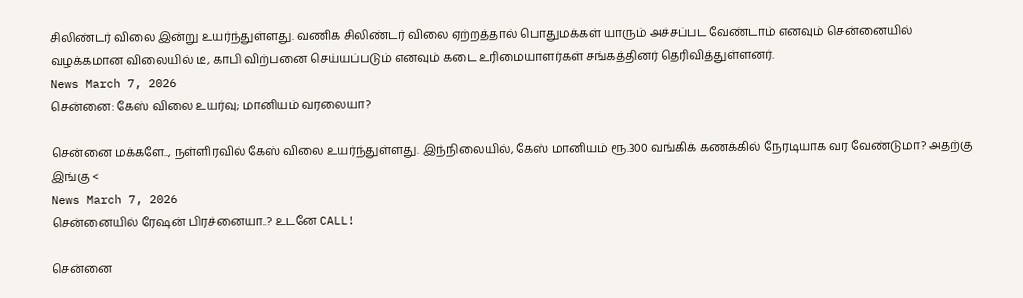சிலிண்டர் விலை இன்று உயர்ந்துள்ளது. வணிக சிலிண்டர் விலை ஏற்றத்தால் பொதுமக்கள் யாரும் அச்சப்பட வேண்டாம் எனவும் சென்னையில் வழக்கமான விலையில் டீ, காபி விற்பனை செய்யப்படும் எனவும் கடை உரிமையாளர்கள் சங்கத்தினர் தெரிவித்துள்ளனர்.
News March 7, 2026
சென்னை: கேஸ் விலை உயர்வு; மானியம் வரலையா?

சென்னை மக்களே.., நள்ளிரவில் கேஸ் விலை உயர்ந்துள்ளது. இந்நிலையில், கேஸ் மானியம் ரூ.300 வங்கிக் கணக்கில் நேரடியாக வர வேண்டுமா? அதற்கு இங்கு <
News March 7, 2026
சென்னையில் ரேஷன் பிரச்னையா..? உடனே CALL!

சென்னை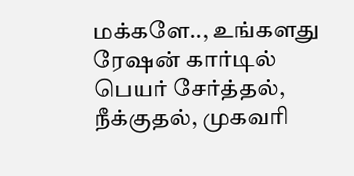மக்களே.., உங்களது ரேஷன் கார்டில் பெயர் சேர்த்தல், நீக்குதல், முகவரி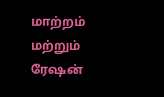மாற்றம் மற்றும் ரேஷன்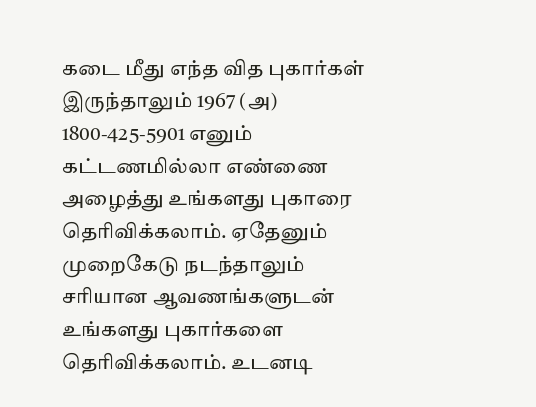கடை மீது எந்த வித புகார்கள் இருந்தாலும் 1967 (அ) 1800-425-5901 எனும் கட்டணமில்லா எண்ணை அழைத்து உங்களது புகாரை தெரிவிக்கலாம். ஏதேனும் முறைகேடு நடந்தாலும் சரியான ஆவணங்களுடன் உங்களது புகார்களை தெரிவிக்கலாம். உடனடி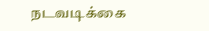நடவடிக்கை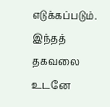எடுக்கப்படும். இந்தத் தகவலை உடனே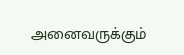அனைவருக்கும்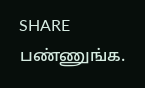SHARE பண்ணுங்க.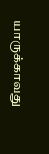யாருக்காவது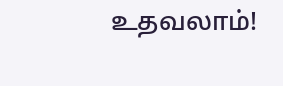உதவலாம்!